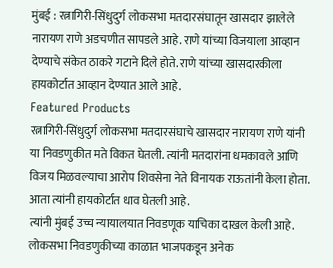मुंबई : रत्नागिरी-सिंधुदुर्ग लोकसभा मतदारसंघातून खासदार झालेले नारायण राणे अडचणीत सापडले आहे. राणे यांच्या विजयाला आव्हान देण्याचे संकेत ठाकरे गटाने दिले होते. राणे यांच्या खासदारकीला हायकोर्टात आव्हान देण्यात आले आहे.
Featured Products
रत्नागिरी-सिंधुदुर्ग लोकसभा मतदारसंघाचे खासदार नारायण राणे यांनी या निवडणुकीत मते विकत घेतली. त्यांनी मतदारांना धमकावले आणि विजय मिळवल्याचा आरोप शिवसेना नेते विनायक राऊतांनी केला होता. आता त्यांनी हायकोर्टात धाव घेतली आहे.
त्यांनी मुंबई उच्च न्यायालयात निवडणूक याचिका दाखल केली आहे.
लोकसभा निवडणुकीच्या काळात भाजपकडून अनेक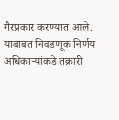गैरप्रकार करण्यात आले. याबाबत निवडणूक निर्णय अधिकाऱ्यांकडे तक्रारी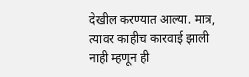देखील करण्यात आल्या. मात्र, त्यावर काहीच कारवाई झाली नाही म्हणून ही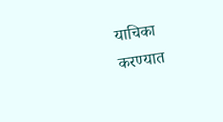याचिका करण्यात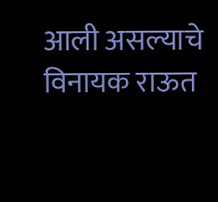आली असल्याचे विनायक राऊत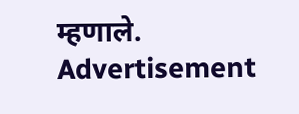म्हणाले.
Advertisement